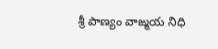శ్రీ పాణ్యం వాఙ్మయ నిధి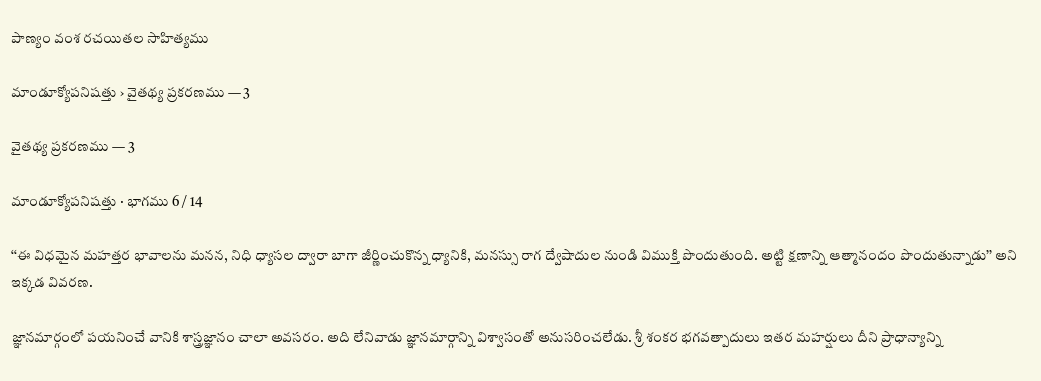పాణ్యం వంశ రచయితల సాహిత్యము

మాండూక్యోపనిషత్తు › వైతథ్య ప్రకరణము — 3

వైతథ్య ప్రకరణము — 3

మాండూక్యోపనిషత్తు · భాగము 6 / 14

‘‘ఈ విధమైన మహత్తర భావాలను మనన, నిధి ధ్యాసల ద్వారా బాగా జీర్ణించుకొన్న ధ్యానికి, మనస్సు రాగ ద్వేషాదుల నుండి విముక్తి పొందుతుంది. అట్టి క్షణాన్ని ఆత్మానందం పొందుతున్నాడు’’ అని ఇక్కడ వివరణ.

జ్ఞానమార్గంలో పయనించే వానికి శాస్త్రజ్ఞానం చాలా అవసరం. అది లేనివాడు జ్ఞానమార్గాన్ని విశ్వాసంతో అనుసరించలేడు. శ్రీ శంకర భగవత్పాదులు ఇతర మహర్షులు దీని ప్రాధాన్యాన్ని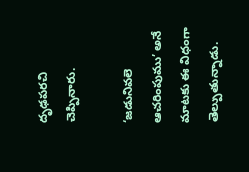దృఢపరచి చెప్పినారు.

‘జడునివలె ఆచరింపుము’ అనే మాటకు ఈ విధంగా తెల్పుతున్నాడు.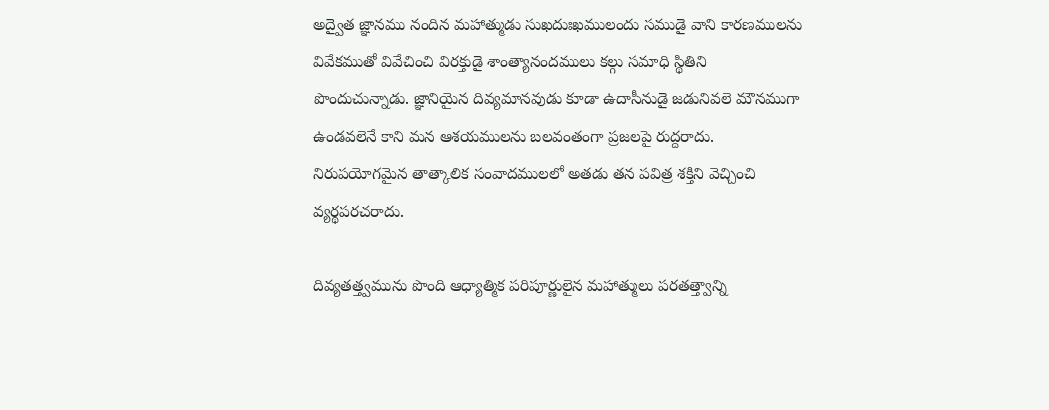అద్వైత జ్ఞానము నందిన మహాత్ముడు సుఖదుఃఖములందు సముడై వాని కారణములను వివేకముతో వివేచించి విరక్తుడై శాంత్యానందములు కల్గు సమాధి స్థితిని పొందుచున్నాడు. జ్ఞానియైన దివ్యమానవుడు కూడా ఉదాసీనుడై జడునివలె మౌనముగా ఉండవలెనే కాని మన ఆశయములను బలవంతంగా ప్రజలపై రుద్దరాదు. నిరుపయోగమైన తాత్కాలిక సంవాదములలో అతడు తన పవిత్ర శక్తిని వెచ్చించి వ్యర్థపరచరాదు.

దివ్యతత్త్వమును పొంది ఆధ్యాత్మిక పరిపూర్ణులైన మహాత్ములు పరతత్త్వాన్ని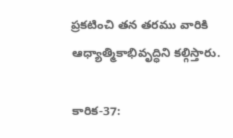ప్రకటించి తన తరము వారికి ఆధ్యాత్మికాభివృద్ధిని కల్గిస్తారు.

కారిక-37: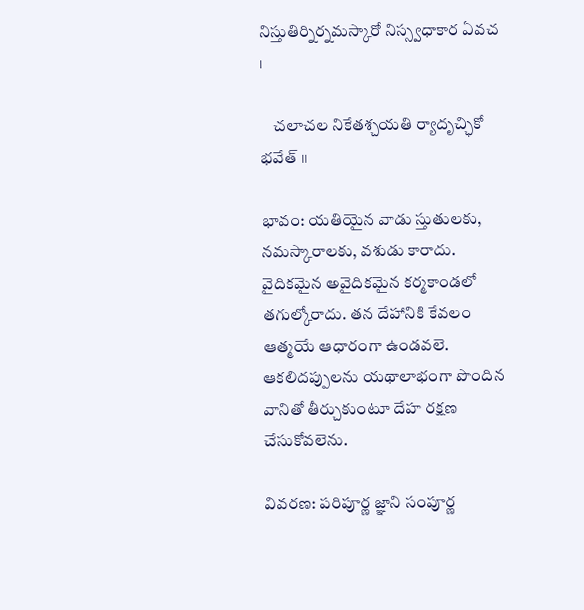నిస్తుతిర్నిర్నమస్కారో నిస్స్వధాకార ఏవచ ।

    చలాచల నికేతశ్చయతి ర్యాదృచ్ఛికో భవేత్‌ ॥

భావం: యతియైన వాడు స్తుతులకు, నమస్కారాలకు, వశుడు కారాదు. వైదికమైన అవైదికమైన కర్మకాండలో తగుల్కోరాదు. తన దేహానికి కేవలం ఆత్మయే ఆధారంగా ఉండవలె. ఆకలిదప్పులను యథాలాభంగా పొందిన వానితో తీర్చుకుంటూ దేహ రక్షణ చేసుకోవలెను.

వివరణ: పరిపూర్ణ జ్ఞాని సంపూర్ణ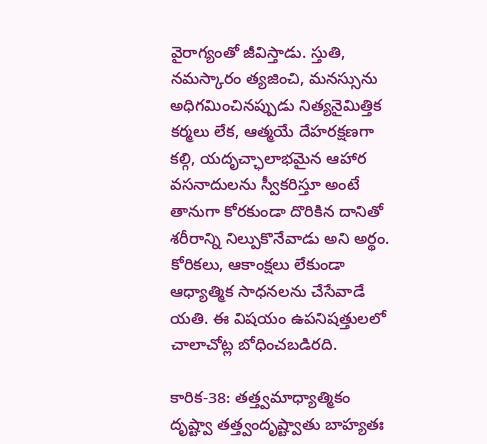వైరాగ్యంతో జీవిస్తాడు. స్తుతి, నమస్కారం త్యజించి, మనస్సును అధిగమించినప్పుడు నిత్యనైమిత్తిక కర్మలు లేక, ఆత్మయే దేహరక్షణగా కల్గి, యదృచ్ఛాలాభమైన ఆహార వసనాదులను స్వీకరిస్తూ అంటే తానుగా కోరకుండా దొరికిన దానితో శరీరాన్ని నిల్పుకొనేవాడు అని అర్థం. కోరికలు, ఆకాంక్షలు లేకుండా ఆధ్యాత్మిక సాధనలను చేసేవాడే యతి. ఈ విషయం ఉపనిషత్తులలో చాలాచోట్ల బోధించబడిరది.

కారిక-38: తత్త్వమాధ్యాత్మికం దృష్ట్వా తత్త్వందృష్ట్వాతు బాహ్యతః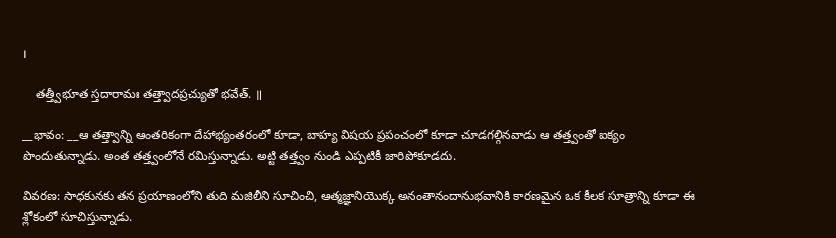।

    తత్త్వీభూత స్తదారామః తత్త్వాదప్రచ్యుతో భవేత్‌. ॥

__భావం: __ఆ తత్త్వాన్ని ఆంతరికంగా దేహాభ్యంతరంలో కూడా, బాహ్య విషయ ప్రపంచంలో కూడా చూడగల్గినవాడు ఆ తత్త్వంతో ఐక్యం పొందుతున్నాడు. అంత తత్త్వంలోనే రమిస్తున్నాడు. అట్టి తత్త్వం నుండి ఎప్పటికీ జారిపోకూడదు.

వివరణ: సాధకునకు తన ప్రయాణంలోని తుది మజిలీని సూచించి, ఆత్మజ్ఞానియొక్క అనంతానందానుభవానికి కారణమైన ఒక కీలక సూత్రాన్ని కూడా ఈ శ్లోకంలో సూచిస్తున్నాడు.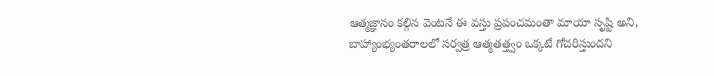ఆత్మజ్ఞానం కల్గిన వెంటనే ఈ వస్తు ప్రపంచమంతా మాయా సృష్టి అని, బాహ్యాంభ్యంతరాలలో సర్వత్ర ఆత్మతత్త్వం ఒక్కటే గోచరిస్తుందని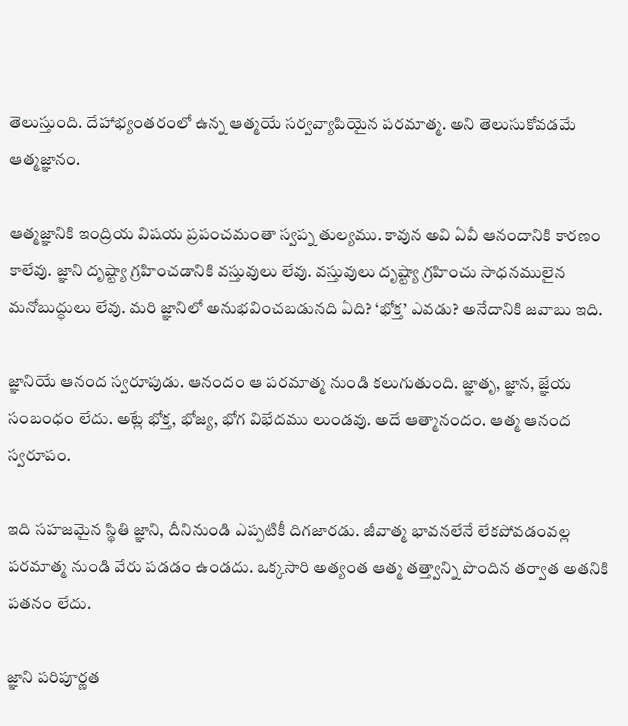తెలుస్తుంది. దేహాభ్యంతరంలో ఉన్న ఆత్మయే సర్వవ్యాపియైన పరమాత్మ. అని తెలుసుకోవడమే ఆత్మజ్ఞానం.

ఆత్మజ్ఞానికి ఇంద్రియ విషయ ప్రపంచమంతా స్వప్న తుల్యము. కావున అవి ఏవీ ఆనందానికి కారణం కాలేవు. జ్ఞాని దృష్ట్యా గ్రహించడానికి వస్తువులు లేవు. వస్తువులు దృష్ట్యా గ్రహించు సాధనములైన మనోబుద్ధులు లేవు. మరి జ్ఞానిలో అనుభవించబడునది ఏది? ‘భోక్త’ ఎవడు? అనేదానికి జవాబు ఇది.

జ్ఞానియే ఆనంద స్వరూపుడు. ఆనందం ఆ పరమాత్మ నుండి కలుగుతుంది. జ్ఞాతృ, జ్ఞాన, జ్ఞేయ సంబంధం లేదు. అట్లే భోక్త, భోజ్య, భోగ విభేదము లుండవు. అదే ఆత్మానందం. ఆత్మ ఆనంద స్వరూపం.

ఇది సహజమైన స్థితి జ్ఞాని, దీనినుండి ఎప్పటికీ దిగజారడు. జీవాత్మ భావనలేనే లేకపోవడంవల్ల పరమాత్మ నుండి వేరు పడడం ఉండదు. ఒక్కసారి అత్యంత ఆత్మ తత్త్వాన్ని పొందిన తర్వాత అతనికి పతనం లేదు.

జ్ఞాని పరిపూర్ణత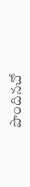పొందినచో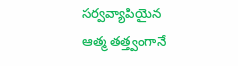సర్వవ్యాపియైన ఆత్మ తత్త్వంగానే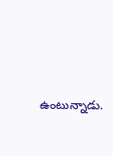ఉంటున్నాడు.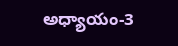అధ్యాయం-3